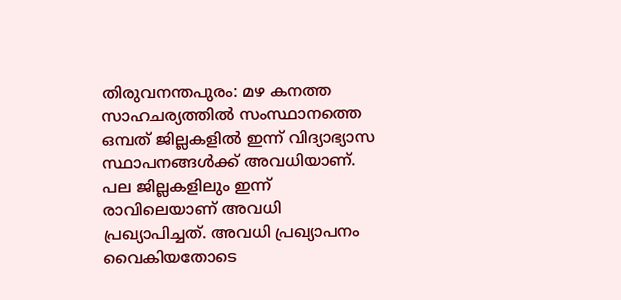തിരുവനന്തപുരം: മഴ കനത്ത സാഹചര്യത്തിൽ സംസ്ഥാനത്തെ ഒമ്പത് ജില്ലകളിൽ ഇന്ന് വിദ്യാഭ്യാസ സ്ഥാപനങ്ങൾക്ക് അവധിയാണ്. പല ജില്ലകളിലും ഇന്ന് രാവിലെയാണ് അവധി പ്രഖ്യാപിച്ചത്. അവധി പ്രഖ്യാപനം വൈകിയതോടെ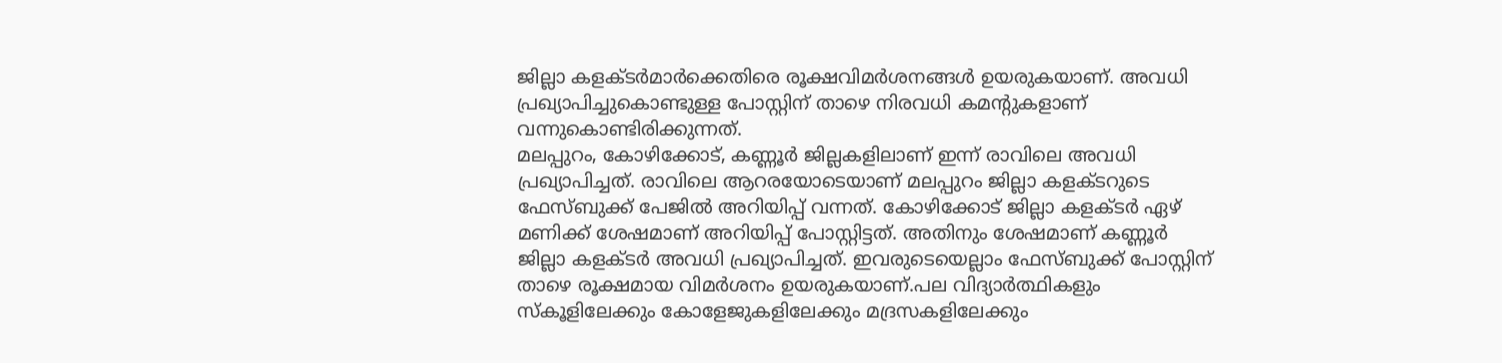ജില്ലാ കളക്ടർമാർക്കെതിരെ രൂക്ഷവിമർശനങ്ങൾ ഉയരുകയാണ്. അവധി പ്രഖ്യാപിച്ചുകൊണ്ടുള്ള പോസ്റ്റിന് താഴെ നിരവധി കമന്റുകളാണ് വന്നുകൊണ്ടിരിക്കുന്നത്.
മലപ്പുറം, കോഴിക്കോട്, കണ്ണൂർ ജില്ലകളിലാണ് ഇന്ന് രാവിലെ അവധി പ്രഖ്യാപിച്ചത്. രാവിലെ ആറരയോടെയാണ് മലപ്പുറം ജില്ലാ കളക്ടറുടെ ഫേസ്ബുക്ക് പേജിൽ അറിയിപ്പ് വന്നത്. കോഴിക്കോട് ജില്ലാ കളക്ടർ ഏഴ് മണിക്ക് ശേഷമാണ് അറിയിപ്പ് പോസ്റ്റിട്ടത്. അതിനും ശേഷമാണ് കണ്ണൂർ ജില്ലാ കളക്ടർ അവധി പ്രഖ്യാപിച്ചത്. ഇവരുടെയെല്ലാം ഫേസ്ബുക്ക് പോസ്റ്റിന് താഴെ രൂക്ഷമായ വിമർശനം ഉയരുകയാണ്.പല വിദ്യാർത്ഥികളും സ്കൂളിലേക്കും കോളേജുകളിലേക്കും മദ്രസകളിലേക്കും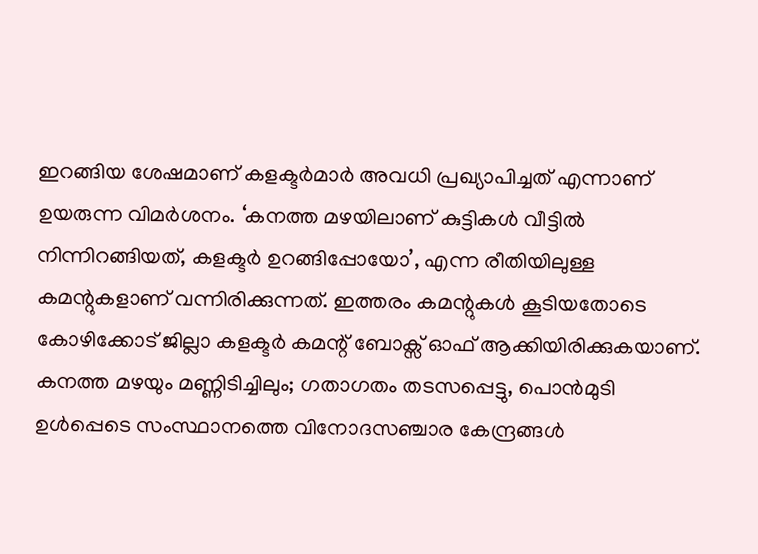ഇറങ്ങിയ ശേഷമാണ് കളക്ടർമാർ അവധി പ്രഖ്യാപിച്ചത് എന്നാണ് ഉയരുന്ന വിമർശനം. ‘കനത്ത മഴയിലാണ് കുട്ടികൾ വീട്ടിൽ നിന്നിറങ്ങിയത്, കളക്ടർ ഉറങ്ങിപ്പോയോ’, എന്ന രീതിയിലുള്ള കമന്റുകളാണ് വന്നിരിക്കുന്നത്. ഇത്തരം കമന്റുകൾ കൂടിയതോടെ കോഴിക്കോട് ജില്ലാ കളക്ടർ കമന്റ് ബോക്സ് ഓഫ് ആക്കിയിരിക്കുകയാണ്.
കനത്ത മഴയും മണ്ണിടിച്ചിലും; ഗതാഗതം തടസപ്പെട്ടു, പൊൻമുടി ഉൾപ്പെടെ സംസ്ഥാനത്തെ വിനോദസഞ്ചാര കേന്ദ്രങ്ങൾ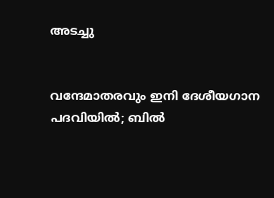അടച്ചു


വന്ദേമാതരവും ഇനി ദേശീയഗാന പദവിയിൽ; ബിൽ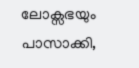ലോക്സഭയും പാസാക്കി,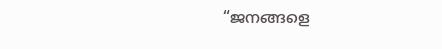“ജനങ്ങളെ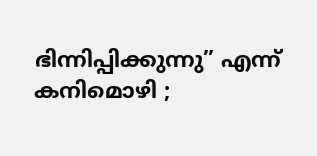ഭിന്നിപ്പിക്കുന്നു” എന്ന് കനിമൊഴി ;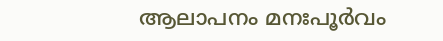ആലാപനം മനഃപൂർവം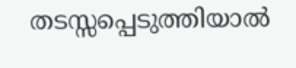തടസ്സപ്പെടുത്തിയാൽ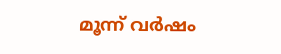മൂന്ന് വർഷം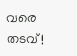വരെ തടവ്!